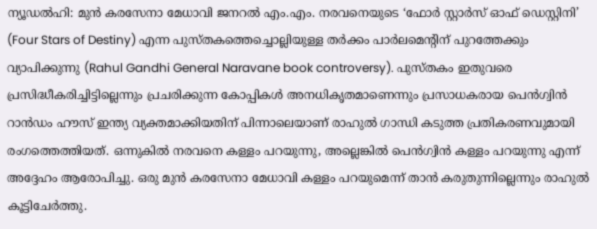ന്യൂഡൽഹി: മുൻ കരസേനാ മേധാവി ജനറൽ എം.എം. നരവനെയുടെ ‘ഫോർ സ്റ്റാർസ് ഓഫ് ഡെസ്റ്റിനി’ (Four Stars of Destiny) എന്ന പുസ്തകത്തെച്ചൊല്ലിയുള്ള തർക്കം പാർലമെന്റിന് പുറത്തേക്കും വ്യാപിക്കുന്നു (Rahul Gandhi General Naravane book controversy). പുസ്തകം ഇതുവരെ പ്രസിദ്ധീകരിച്ചിട്ടില്ലെന്നും പ്രചരിക്കുന്ന കോപ്പികൾ അനധികൃതമാണെന്നും പ്രസാധകരായ പെൻഗ്വിൻ റാൻഡം ഹൗസ് ഇന്ത്യ വ്യക്തമാക്കിയതിന് പിന്നാലെയാണ് രാഹുൽ ഗാന്ധി കടുത്ത പ്രതികരണവുമായി രംഗത്തെത്തിയത്. ഒന്നുകിൽ നരവനെ കള്ളം പറയുന്നു, അല്ലെങ്കിൽ പെൻഗ്വിൻ കള്ളം പറയുന്നു എന്ന് അദ്ദേഹം ആരോപിച്ചു. ഒരു മുൻ കരസേനാ മേധാവി കള്ളം പറയുമെന്ന് താൻ കരുതുന്നില്ലെന്നും രാഹുൽ കൂട്ടിചേർത്തു.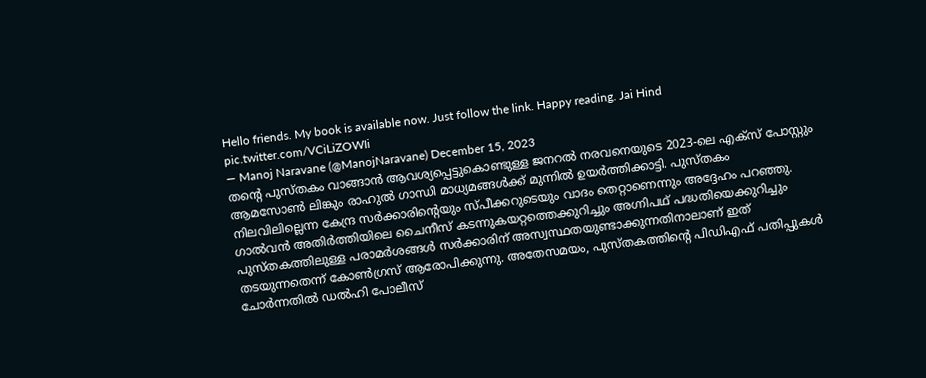Hello friends. My book is available now. Just follow the link. Happy reading. Jai Hind pic.twitter.com/VCiLiZOWIi
— Manoj Naravane (@ManojNaravane) December 15, 2023
തന്റെ പുസ്തകം വാങ്ങാൻ ആവശ്യപ്പെട്ടുകൊണ്ടുള്ള ജനറൽ നരവനെയുടെ 2023-ലെ എക്സ് പോസ്റ്റും ആമസോൺ ലിങ്കും രാഹുൽ ഗാന്ധി മാധ്യമങ്ങൾക്ക് മുന്നിൽ ഉയർത്തിക്കാട്ടി. പുസ്തകം നിലവിലില്ലെന്ന കേന്ദ്ര സർക്കാരിന്റെയും സ്പീക്കറുടെയും വാദം തെറ്റാണെന്നും അദ്ദേഹം പറഞ്ഞു. ഗാൽവൻ അതിർത്തിയിലെ ചൈനീസ് കടന്നുകയറ്റത്തെക്കുറിച്ചും അഗ്നിപഥ് പദ്ധതിയെക്കുറിച്ചും പുസ്തകത്തിലുള്ള പരാമർശങ്ങൾ സർക്കാരിന് അസ്വസ്ഥതയുണ്ടാക്കുന്നതിനാലാണ് ഇത് തടയുന്നതെന്ന് കോൺഗ്രസ് ആരോപിക്കുന്നു. അതേസമയം, പുസ്തകത്തിന്റെ പിഡിഎഫ് പതിപ്പുകൾ ചോർന്നതിൽ ഡൽഹി പോലീസ്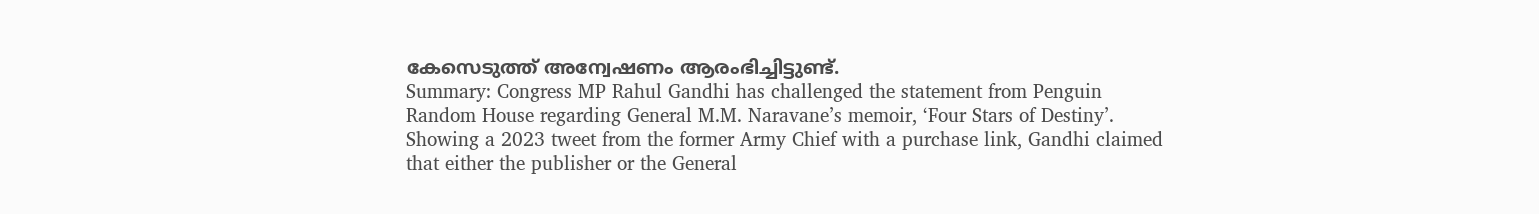കേസെടുത്ത് അന്വേഷണം ആരംഭിച്ചിട്ടുണ്ട്.
Summary: Congress MP Rahul Gandhi has challenged the statement from Penguin Random House regarding General M.M. Naravane’s memoir, ‘Four Stars of Destiny’. Showing a 2023 tweet from the former Army Chief with a purchase link, Gandhi claimed that either the publisher or the General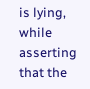is lying, while asserting that the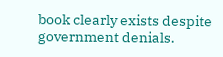book clearly exists despite government denials.